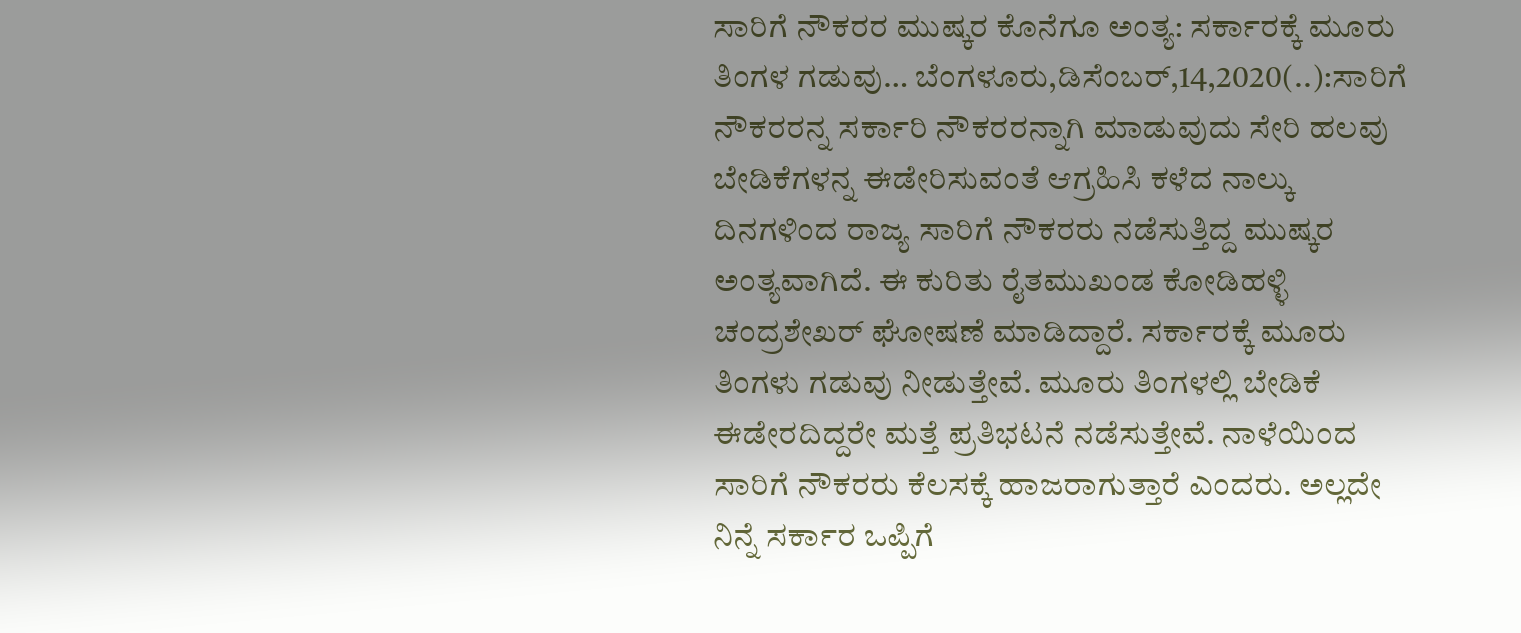ಸಾರಿಗೆ ನೌಕರರ ಮುಷ್ಕರ ಕೊನೆಗೂ ಅಂತ್ಯ: ಸರ್ಕಾರಕ್ಕೆ ಮೂರು ತಿಂಗಳ ಗಡುವು… ಬೆಂಗಳೂರು,ಡಿಸೆಂಬರ್,14,2020(..):ಸಾರಿಗೆ ನೌಕರರನ್ನ ಸರ್ಕಾರಿ ನೌಕರರನ್ನಾಗಿ ಮಾಡುವುದು ಸೇರಿ ಹಲವು ಬೇಡಿಕೆಗಳನ್ನ ಈಡೇರಿಸುವಂತೆ ಆಗ್ರಹಿಸಿ ಕಳೆದ ನಾಲ್ಕು ದಿನಗಳಿಂದ ರಾಜ್ಯ ಸಾರಿಗೆ ನೌಕರರು ನಡೆಸುತ್ತಿದ್ದ ಮುಷ್ಕರ ಅಂತ್ಯವಾಗಿದೆ. ಈ ಕುರಿತು ರೈತಮುಖಂಡ ಕೋಡಿಹಳ್ಳಿ ಚಂದ್ರಶೇಖರ್ ಘೋಷಣೆ ಮಾಡಿದ್ದಾರೆ. ಸರ್ಕಾರಕ್ಕೆ ಮೂರು ತಿಂಗಳು ಗಡುವು ನೀಡುತ್ತೇವೆ. ಮೂರು ತಿಂಗಳಲ್ಲಿ ಬೇಡಿಕೆ ಈಡೇರದಿದ್ದರೇ ಮತ್ತೆ ಪ್ರತಿಭಟನೆ ನಡೆಸುತ್ತೇವೆ. ನಾಳೆಯಿಂದ ಸಾರಿಗೆ ನೌಕರರು ಕೆಲಸಕ್ಕೆ ಹಾಜರಾಗುತ್ತಾರೆ ಎಂದರು. ಅಲ್ಲದೇ ನಿನ್ನೆ ಸರ್ಕಾರ ಒಪ್ಪಿಗೆ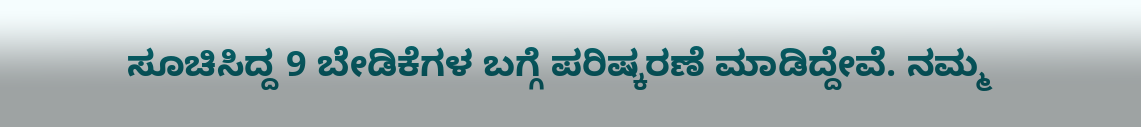ಸೂಚಿಸಿದ್ದ 9 ಬೇಡಿಕೆಗಳ ಬಗ್ಗೆ ಪರಿಷ್ಕರಣೆ ಮಾಡಿದ್ದೇವೆ. ನಮ್ಮ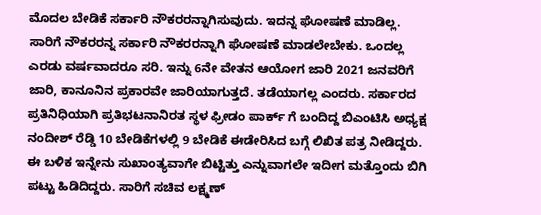ಮೊದಲ ಬೇಡಿಕೆ ಸರ್ಕಾರಿ ನೌಕರರನ್ನಾಗಿಸುವುದು. ಇದನ್ನ ಘೋಷಣೆ ಮಾಡಿಲ್ಲ. ಸಾರಿಗೆ ನೌಕರರನ್ನ ಸರ್ಕಾರಿ ನೌಕರರನ್ನಾಗಿ ಘೋಷಣೆ ಮಾಡಲೇಬೇಕು. ಒಂದಲ್ಲ ಎರಡು ವರ್ಷವಾದರೂ ಸರಿ. ಇನ್ನು 6ನೇ ವೇತನ ಆಯೋಗ ಜಾರಿ 2021 ಜನವರಿಗೆ ಜಾರಿ, ಕಾನೂನಿನ ಪ್ರಕಾರವೇ ಜಾರಿಯಾಗುತ್ತದೆ. ತಡೆಯಾಗಲ್ಲ ಎಂದರು. ಸರ್ಕಾರದ ಪ್ರತಿನಿಧಿಯಾಗಿ ಪ್ರತಿಭಟನಾನಿರತ ಸ್ಥಳ ಫ್ರೀಡಂ ಪಾರ್ಕ್ ಗೆ ಬಂದಿದ್ದ ಬಿಎಂಟಿಸಿ ಅಧ್ಯಕ್ಷ ನಂದೀಶ್ ರೆಡ್ಡಿ 10 ಬೇಡಿಕೆಗಳಲ್ಲಿ 9 ಬೇಡಿಕೆ ಈಡೇರಿಸಿದ ಬಗ್ಗೆ ಲಿಖಿತ ಪತ್ರ ನೀಡಿದ್ದರು. ಈ ಬಳಿಕ ಇನ್ನೇನು ಸುಖಾಂತ್ಯವಾಗೇ ಬಿಟ್ಟಿತ್ತು ಎನ್ನುವಾಗಲೇ ಇದೀಗ ಮತ್ತೊಂದು ಬಿಗಿ ಪಟ್ಟು ಹಿಡಿದಿದ್ದರು. ಸಾರಿಗೆ ಸಚಿವ ಲಕ್ಷ್ಮಣ್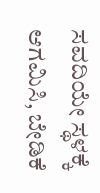ಸವದಿಯೇ ಸ್ಥಳಕ್ಕೆ ಆಗಮಿಸಿ, ಬೇಡಿಕೆ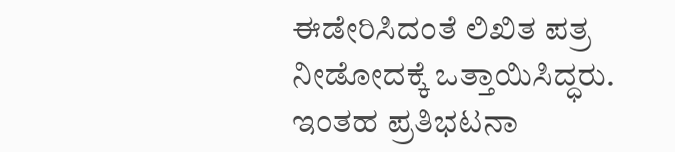ಈಡೇರಿಸಿದಂತೆ ಲಿಖಿತ ಪತ್ರ ನೀಡೋದಕ್ಕೆ ಒತ್ತಾಯಿಸಿದ್ಧರು. ಇಂತಹ ಪ್ರತಿಭಟನಾ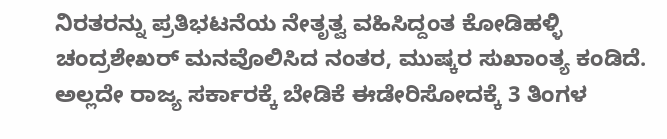ನಿರತರನ್ನು ಪ್ರತಿಭಟನೆಯ ನೇತೃತ್ವ ವಹಿಸಿದ್ದಂತ ಕೋಡಿಹಳ್ಳಿ ಚಂದ್ರಶೇಖರ್ ಮನವೊಲಿಸಿದ ನಂತರ, ಮುಷ್ಕರ ಸುಖಾಂತ್ಯ ಕಂಡಿದೆ. ಅಲ್ಲದೇ ರಾಜ್ಯ ಸರ್ಕಾರಕ್ಕೆ ಬೇಡಿಕೆ ಈಡೇರಿಸೋದಕ್ಕೆ 3 ತಿಂಗಳ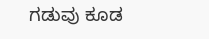ಗಡುವು ಕೂಡ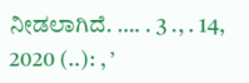ನೀಡಲಾಗಿದೆ. …. . 3 ., . 14, 2020 (..): , ’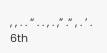, , . . “ . . , . ,” .“ , . ’ . 6th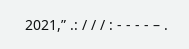2021,” .: / / / : - - - - – .